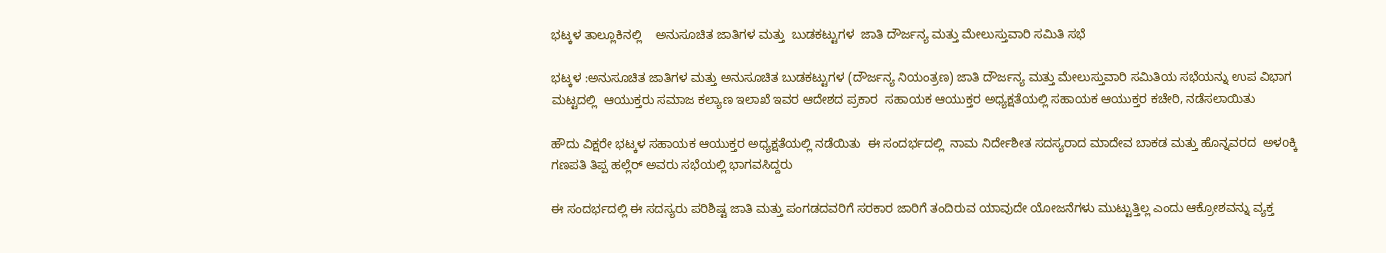ಭಟ್ಕಳ ತಾಲ್ಲೂಕಿನಲ್ಲಿ    ಅನುಸೂಚಿತ ಜಾತಿಗಳ ಮತ್ತು  ಬುಡಕಟ್ಟುಗಳ  ಜಾತಿ ದೌರ್ಜನ್ಯ ಮತ್ತು ಮೇಲುಸ್ತುವಾರಿ ಸಮಿತಿ ಸಭೆ

ಭಟ್ಕಳ :ಅನುಸೂಚಿತ ಜಾತಿಗಳ ಮತ್ತು ಅನುಸೂಚಿತ ಬುಡಕಟ್ಟುಗಳ (ದೌರ್ಜನ್ಯ ನಿಯಂತ್ರಣ) ಜಾತಿ ದೌರ್ಜನ್ಯ ಮತ್ತು ಮೇಲುಸ್ತುವಾರಿ ಸಮಿತಿಯ ಸಭೆಯನ್ನು ಉಪ ವಿಭಾಗ ಮಟ್ಟದಲ್ಲಿ  ಆಯುಕ್ತರು ಸಮಾಜ ಕಲ್ಯಾಣ ಇಲಾಖೆ ಇವರ ಆದೇಶದ ಪ್ರಕಾರ  ಸಹಾಯಕ ಆಯುಕ್ತರ ಅಧ್ಯಕ್ಷತೆಯಲ್ಲಿ ಸಹಾಯಕ ಆಯುಕ್ತರ ಕಚೇರಿ, ನಡೆಸಲಾಯಿತು

ಹೌದು ವಿಕ್ಷರೇ ಭಟ್ಕಳ ಸಹಾಯಕ ಆಯುಕ್ತರ ಅಧ್ಯಕ್ಷತೆಯಲ್ಲಿ ನಡೆಯಿತು  ಈ ಸಂದರ್ಭದಲ್ಲಿ  ನಾಮ ನಿರ್ದೇಶೀತ ಸದಸ್ಯರಾದ ಮಾದೇವ ಬಾಕಡ ಮತ್ತು ಹೊನ್ನವರದ  ಅಳoಕ್ಕಿ  ಗಣಪತಿ ತಿಪ್ಪ ಹಲ್ಲೆರ್ ಅವರು ಸಭೆಯಲ್ಲಿ ಭಾಗವಸಿದ್ದರು

ಈ ಸಂದರ್ಭದಲ್ಲಿ ಈ ಸದಸ್ಯರು ಪರಿಶಿಷ್ಟ ಜಾತಿ ಮತ್ತು ಪಂಗಡದವರಿಗೆ ಸರಕಾರ ಜಾರಿಗೆ ತಂದಿರುವ ಯಾವುದೇ ಯೋಜನೆಗಳು ಮುಟ್ಟುತ್ತಿಲ್ಲ ಎಂದು ಆಕ್ರೋಶವನ್ನು ವ್ಯಕ್ತ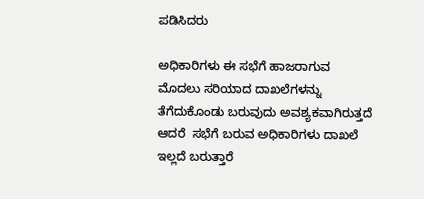ಪಡಿಸಿದರು

ಅಧಿಕಾರಿಗಳು ಈ ಸಭೆಗೆ ಹಾಜರಾಗುವ ಮೊದಲು ಸರಿಯಾದ ದಾಖಲೆಗಳನ್ನು ತೆಗೆದುಕೊಂಡು ಬರುವುದು ಅವಶ್ಯಕವಾಗಿರುತ್ತದೆ ಆದರೆ  ಸಭೆಗೆ ಬರುವ ಅಧಿಕಾರಿಗಳು ದಾಖಲೆ ಇಲ್ಲದೆ ಬರುತ್ತಾರೆ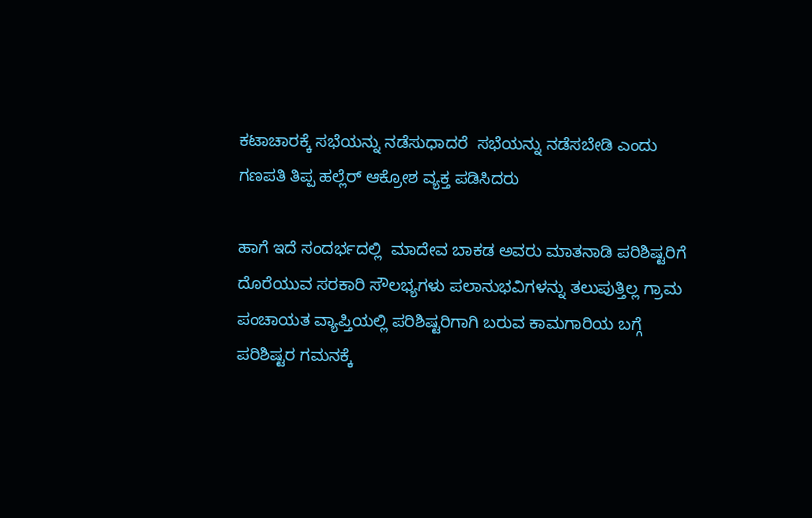ಕಟಾಚಾರಕ್ಕೆ ಸಭೆಯನ್ನು ನಡೆಸುಧಾದರೆ  ಸಭೆಯನ್ನು ನಡೆಸಬೇಡಿ ಎಂದು ಗಣಪತಿ ತಿಪ್ಪ ಹಲ್ಲೆರ್ ಆಕ್ರೋಶ ವ್ಯಕ್ತ ಪಡಿಸಿದರು

ಹಾಗೆ ಇದೆ ಸಂದರ್ಭದಲ್ಲಿ  ಮಾದೇವ ಬಾಕಡ ಅವರು ಮಾತನಾಡಿ ಪರಿಶಿಷ್ಟರಿಗೆ ದೊರೆಯುವ ಸರಕಾರಿ ಸೌಲಭ್ಯಗಳು ಪಲಾನುಭವಿಗಳನ್ನು ತಲುಪುತ್ತಿಲ್ಲ ಗ್ರಾಮ ಪಂಚಾಯತ ವ್ಯಾಪ್ತಿಯಲ್ಲಿ ಪರಿಶಿಷ್ಟರಿಗಾಗಿ ಬರುವ ಕಾಮಗಾರಿಯ ಬಗ್ಗೆ ಪರಿಶಿಷ್ಟರ ಗಮನಕ್ಕೆ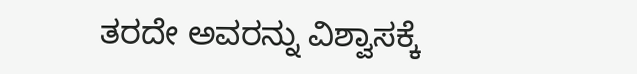ತರದೇ ಅವರನ್ನು ವಿಶ್ವಾಸಕ್ಕೆ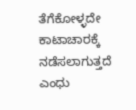ತೆಗೆಕೋಳ್ಳದೇ  ಕಾಟಾಚಾರಕ್ಕೆ ನಡೆಸಲಾಗುತ್ತದೆ ಎಂಧು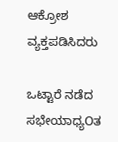ಆಕ್ರೋಶ ವ್ಯಕ್ತಪಡಿಸಿದರು

ಒಟ್ಟಾರೆ ನಡೆದ ಸಭೇಯಾಧ್ಯOತ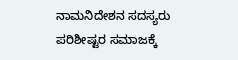ನಾಮನಿದೇಶನ ಸದಸ್ಯರು ಪರಿಶೀಷ್ಟರ ಸಮಾಜಕ್ಕೆ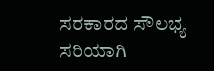ಸರಕಾರದ ಸೌಲಭ್ಯ ಸರಿಯಾಗಿ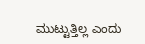ಮುಟ್ಟುತ್ತಿಲ್ಲ ಎಂದು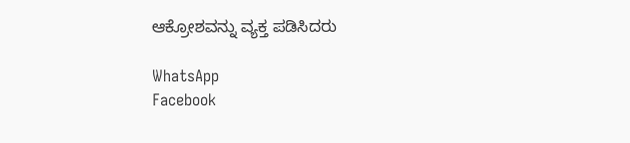ಆಕ್ರೋಶವನ್ನು ವ್ಯಕ್ತ ಪಡಿಸಿದರು

WhatsApp
Facebook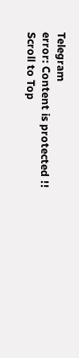Telegram
error: Content is protected !!
Scroll to Top